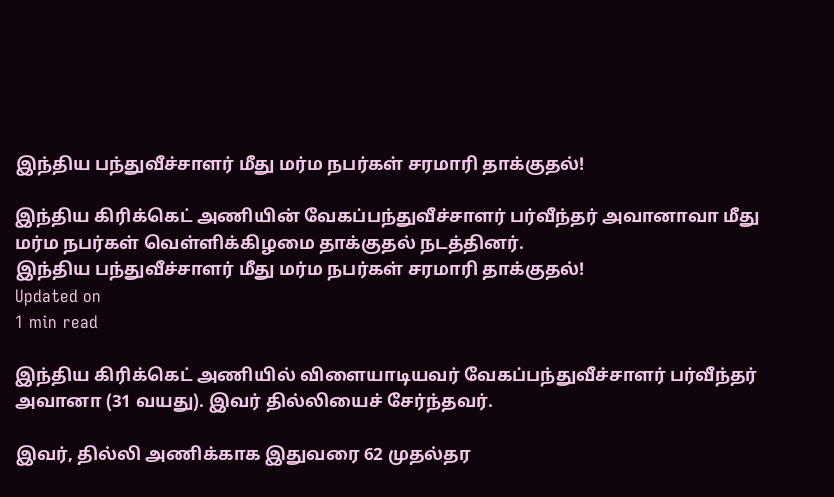இந்திய பந்துவீச்சாளர் மீது மர்ம நபர்கள் சரமாரி தாக்குதல்!

இந்திய கிரிக்கெட் அணியின் வேகப்பந்துவீச்சாளர் பர்வீந்தர் அவானாவா மீது மர்ம நபர்கள் வெள்ளிக்கிழமை தாக்குதல் நடத்தினர்.
இந்திய பந்துவீச்சாளர் மீது மர்ம நபர்கள் சரமாரி தாக்குதல்!
Updated on
1 min read

இந்திய கிரிக்கெட் அணியில் விளையாடியவர் வேகப்பந்துவீச்சாளர் பர்வீந்தர் அவானா (31 வயது). இவர் தில்லியைச் சேர்ந்தவர்.

இவர், தில்லி அணிக்காக இதுவரை 62 முதல்தர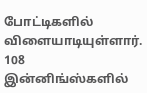போட்டிகளில் விளையாடியுள்ளார். 108 இன்னிங்ஸ்களில்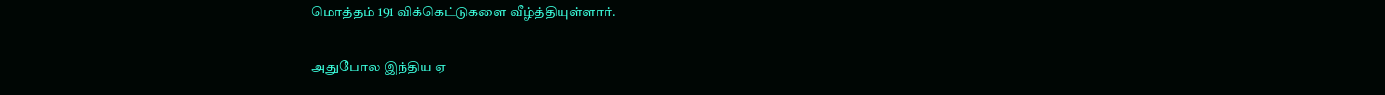மொத்தம் 191 விக்கெட்டுகளை வீழ்த்தியுள்ளார்.

அதுபோல இந்திய ஏ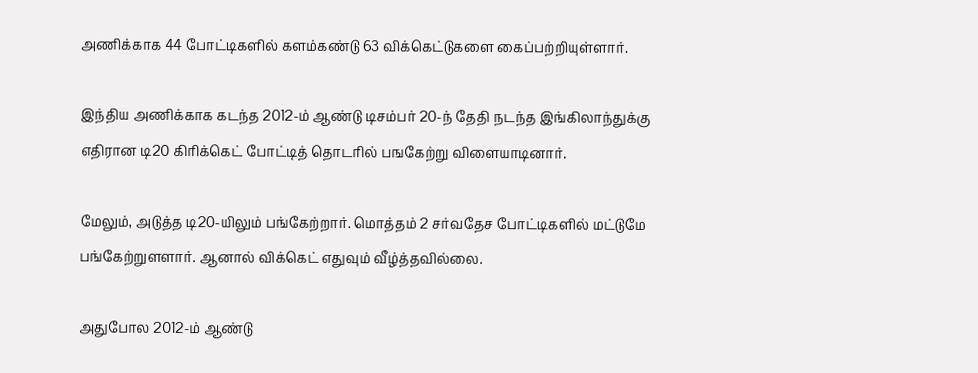அணிக்காக 44 போட்டிகளில் களம்கண்டு 63 விக்கெட்டுகளை கைப்பற்றியுள்ளார்.

இந்திய அணிக்காக கடந்த 2012-ம் ஆண்டு டிசம்பர் 20-ந் தேதி நடந்த இங்கிலாந்துக்கு எதிரான டி20 கிரிக்கெட் போட்டித் தொடரில் பஙகேற்று விளையாடினார்.

மேலும், அடுத்த டி20-யிலும் பங்கேற்றார். மொத்தம் 2 சர்வதேச போட்டிகளில் மட்டுமே பங்கேற்றுளளார். ஆனால் விக்கெட் எதுவும் வீழ்த்தவில்லை.

அதுபோல 2012-ம் ஆண்டு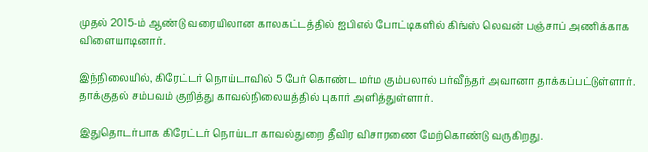முதல் 2015-ம் ஆண்டு வரையிலான காலகட்டத்தில் ஐபிஎல் போட்டிகளில் கிங்ஸ் லெவன் பஞ்சாப் அணிக்காக விளையாடினார்.

இந்நிலையில், கிரேட்டர் நொய்டாவில் 5 பேர் கொண்ட மர்ம கும்பலால் பர்வீந்தர் அவானா தாக்கப்பட்டுள்ளார். தாக்குதல் சம்பவம் குறித்து காவல்நிலையத்தில் புகார் அளித்துள்ளார்.

இதுதொடர்பாக கிரேட்டர் நொய்டா காவல்துறை தீவிர விசாரணை மேற்கொண்டு வருகிறது.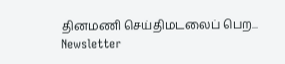தினமணி செய்திமடலைப் பெற... Newsletter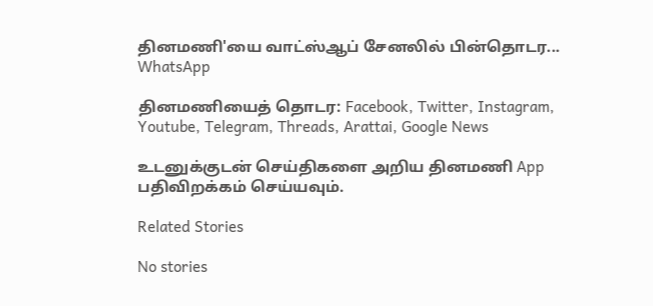தினமணி'யை வாட்ஸ்ஆப் சேனலில் பின்தொடர... WhatsApp

தினமணியைத் தொடர: Facebook, Twitter, Instagram, Youtube, Telegram, Threads, Arattai, Google News

உடனுக்குடன் செய்திகளை அறிய தினமணி App பதிவிறக்கம் செய்யவும்.

Related Stories

No stories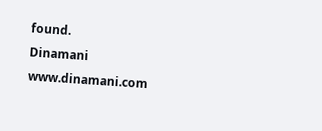found.
Dinamani
www.dinamani.com